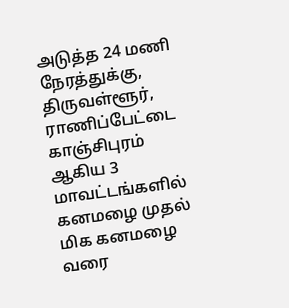அடுத்த 24 மணி நேரத்துக்கு, திருவள்ளூர், ராணிப்பேட்டை காஞ்சிபுரம் ஆகிய 3 மாவட்டங்களில் கனமழை முதல் மிக கனமழை வரை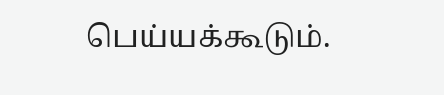பெய்யக்கூடும்.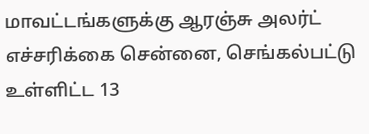மாவட்டங்களுக்கு ஆரஞ்சு அலர்ட் எச்சரிக்கை சென்னை, செங்கல்பட்டு உள்ளிட்ட 13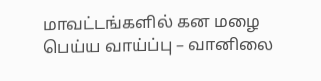மாவட்டங்களில் கன மழை பெய்ய வாய்ப்பு – வானிலை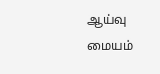ஆய்வு மையம்